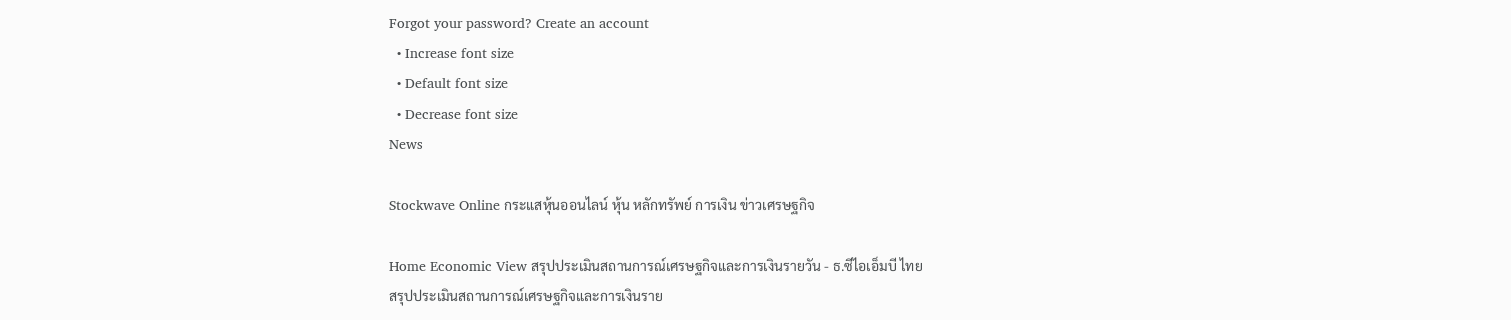Forgot your password? Create an account
  • Increase font size
  • Default font size
  • Decrease font size
News

Stockwave Online กระแสหุ้นออนไลน์ หุ้น หลักทรัพย์ การเงิน ข่าวเศรษฐกิจ

Home Economic View สรุปประเมินสถานการณ์เศรษฐกิจและการเงินรายวัน - ธ.ซีไอเอ็มบี ไทย
สรุปประเมินสถานการณ์เศรษฐกิจและการเงินราย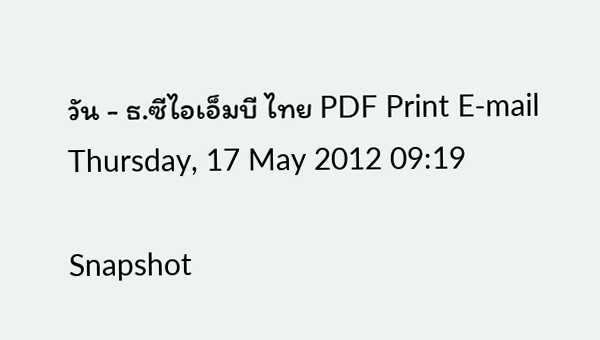วัน - ธ.ซีไอเอ็มบี ไทย PDF Print E-mail
Thursday, 17 May 2012 09:19

Snapshot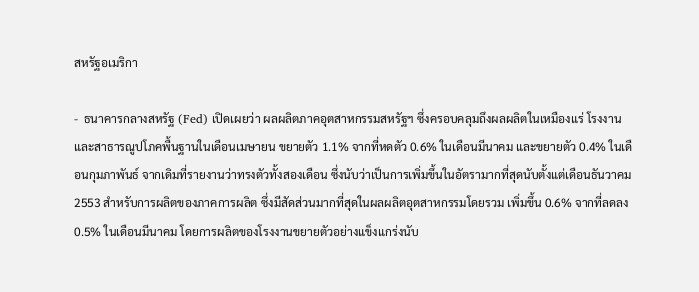สหรัฐอเมริกา

-  ธนาคารกลางสหรัฐ (Fed) เปิดเผยว่า ผลผลิตภาคอุตสาหกรรมสหรัฐฯ ซึ่งครอบคลุมถึงผลผลิตในเหมืองแร่ โรงงาน และสาธารณูปโภคพื้นฐานในเดือนเมษายน ขยายตัว 1.1% จากที่หดตัว 0.6% ในเดือนมีนาคม และขยายตัว 0.4% ในเดือนกุมภาพันธ์ จากเดิมที่รายงานว่าทรงตัวทั้งสองเดือน ซึ่งนับว่าเป็นการเพิ่มขึ้นในอัตรามากที่สุดนับตั้งแต่เดือนธันวาคม 2553 สำหรับการผลิตของภาคการผลิต ซึ่งมีสัดส่วนมากที่สุดในผลผลิตอุตสาหกรรมโดยรวม เพิ่มขึ้น 0.6% จากที่ลดลง 0.5% ในเดือนมีนาคม โดยการผลิตของโรงงานขยายตัวอย่างแข็งแกร่งนับ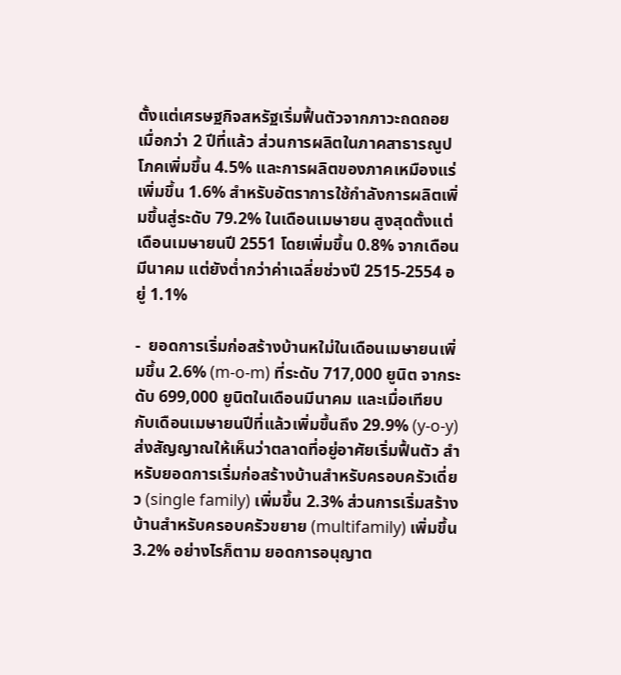ตั้งแต่เศรษฐกิจสหรัฐเริ่มฟื้นตัวจากภาวะถดถอยเมื่อกว่า 2 ปีที่แล้ว ส่วนการผลิตในภาคสาธารณูปโภคเพิ่มขึ้น 4.5% และการผลิตของภาคเหมืองแร่เพิ่มขึ้น 1.6% สำหรับอัตราการใช้กำลังการผลิตเพิ่มขึ้นสู่ระดับ 79.2% ในเดือนเมษายน สูงสุดตั้งแต่เดือนเมษายนปี 2551 โดยเพิ่มขึ้น 0.8% จากเดือนมีนาคม แต่ยังต่ำกว่าค่าเฉลี่ยช่วงปี 2515-2554 อยู่ 1.1%

-  ยอดการเริ่มก่อสร้างบ้านหใม่ในเดือนเมษายนเพิ่มขึ้น 2.6% (m-o-m) ที่ระดับ 717,000 ยูนิต จากระดับ 699,000 ยูนิตในเดือนมีนาคม และเมื่อเทียบกับเดือนเมษายนปีที่แล้วเพิ่มขึ้นถึง 29.9% (y-o-y) ส่งสัญญาณให้เห็นว่าตลาดที่อยู่อาศัยเริ่มฟื้นตัว สำหรับยอดการเริ่มก่อสร้างบ้านสำหรับครอบครัวเดี่ยว (single family) เพิ่มขึ้น 2.3% ส่วนการเริ่มสร้างบ้านสำหรับครอบครัวขยาย (multifamily) เพิ่มขึ้น 3.2% อย่างไรก็ตาม ยอดการอนุญาต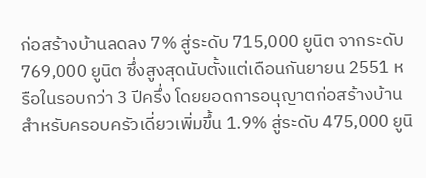ก่อสร้างบ้านลดลง 7% สู่ระดับ 715,000 ยูนิต จากระดับ 769,000 ยูนิต ซึ่งสูงสุดนับตั้งแต่เดือนกันยายน 2551 หรือในรอบกว่า 3 ปีครึ่ง โดยยอดการอนุญาตก่อสร้างบ้านสำหรับครอบครัวเดี่ยวเพิ่มขึ้น 1.9% สู่ระดับ 475,000 ยูนิ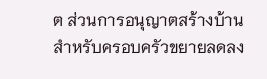ต ส่วนการอนุญาตสร้างบ้านสำหรับครอบครัวขยายลดลง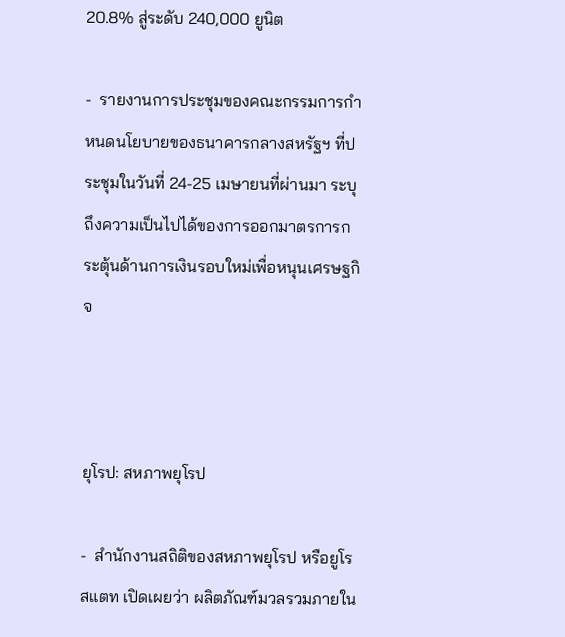20.8% สู่ระดับ 240,000 ยูนิต

-  รายงานการประชุมของคณะกรรมการกำหนดนโยบายของธนาคารกลางสหรัฐฯ ที่ประชุมในวันที่ 24-25 เมษายนที่ผ่านมา ระบุถึงความเป็นไปได้ของการออกมาตรการกระตุ้นด้านการเงินรอบใหม่เพื่อหนุนเศรษฐกิจ



ยุโรป: สหภาพยุโรป

-  สำนักงานสถิติของสหภาพยุโรป หรือยูโรสแตท เปิดเผยว่า ผลิตภัณฑ์มวลรวมภายใน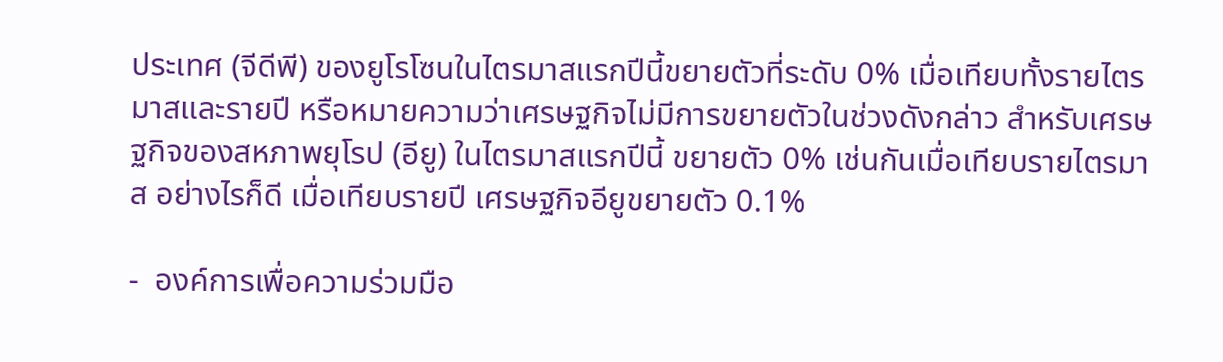ประเทศ (จีดีพี) ของยูโรโซนในไตรมาสแรกปีนี้ขยายตัวที่ระดับ 0% เมื่อเทียบทั้งรายไตรมาสและรายปี หรือหมายความว่าเศรษฐกิจไม่มีการขยายตัวในช่วงดังกล่าว สำหรับเศรษฐกิจของสหภาพยุโรป (อียู) ในไตรมาสแรกปีนี้ ขยายตัว 0% เช่นกันเมื่อเทียบรายไตรมาส อย่างไรก็ดี เมื่อเทียบรายปี เศรษฐกิจอียูขยายตัว 0.1%

-  องค์การเพื่อความร่วมมือ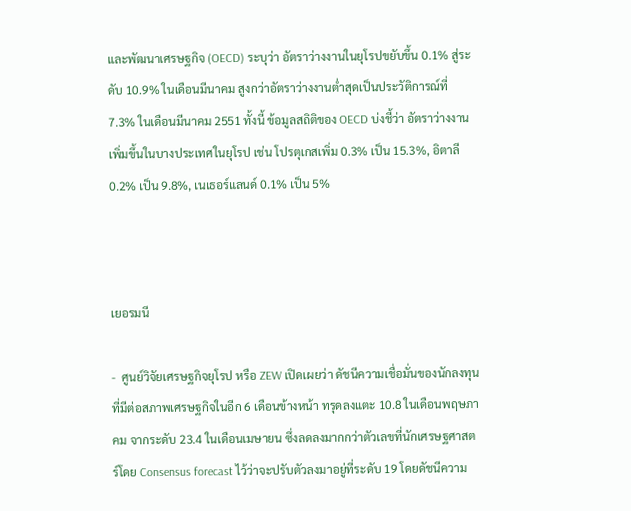และพัฒนาเศรษฐกิจ (OECD) ระบุว่า อัตราว่างงานในยุโรปขยับขึ้น 0.1% สู่ระดับ 10.9% ในเดือนมีนาคม สูงกว่าอัตราว่างงานต่ำสุดเป็นประวัติการณ์ที่ 7.3% ในเดือนมีนาคม 2551 ทั้งนี้ ข้อมูลสถิติของ OECD บ่งชี้ว่า อัตราว่างงานเพิ่มขึ้นในบางประเทศในยุโรป เช่น โปรตุเกสเพิ่ม 0.3% เป็น 15.3%, อิตาลี 0.2% เป็น 9.8%, เนเธอร์แลนด์ 0.1% เป็น 5%



เยอรมนี

-  ศูนย์วิจัยเศรษฐกิจยุโรป หรือ ZEW เปิดเผยว่า ดัชนีความเชื่อมั่นของนักลงทุนที่มีต่อสภาพเศรษฐกิจในอีก 6 เดือนข้างหน้า ทรุดลงแตะ 10.8 ในเดือนพฤษภาคม จากระดับ 23.4 ในเดือนเมษายน ซึ่งลดลงมากกว่าตัวเลขที่นักเศรษฐศาสตร์โดย Consensus forecast ไว้ว่าจะปรับตัวลงมาอยู่ที่ระดับ 19 โดยดัชนีความ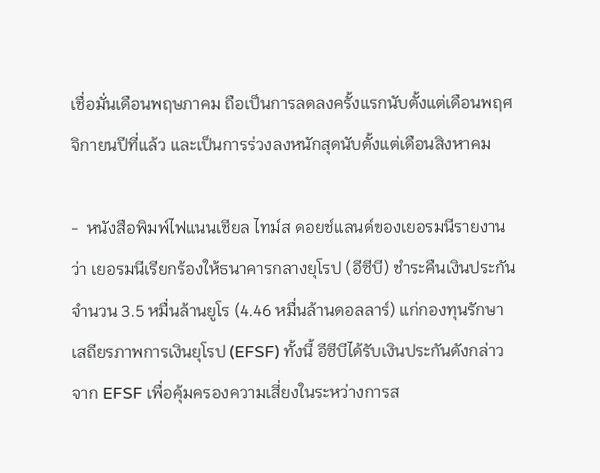เชื่อมั่นเดือนพฤษภาคม ถือเป็นการลดลงครั้งแรกนับตั้งแต่เดือนพฤศจิกายนปีที่แล้ว และเป็นการร่วงลงหนักสุดนับตั้งแต่เดือนสิงหาคม

-  หนังสือพิมพ์ไฟแนนเชียล ไทม์ส ดอยช์แลนด์ของเยอรมนีรายงานว่า เยอรมนีเรียกร้องให้ธนาคารกลางยุโรป (อีซีบี) ชำระคืนเงินประกันจำนวน 3.5 หมื่นล้านยูโร (4.46 หมื่นล้านดอลลาร์) แก่กองทุนรักษาเสถียรภาพการเงินยุโรป (EFSF) ทั้งนี้ อีซีบีได้รับเงินประกันดังกล่าวจาก EFSF เพื่อคุ้มครองความเสี่ยงในระหว่างการส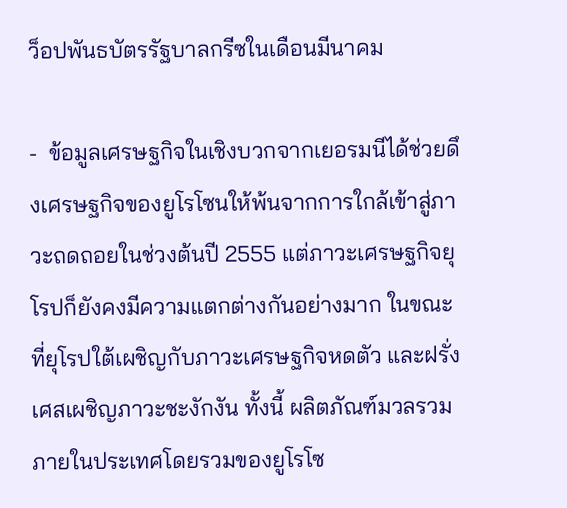ว็อปพันธบัตรรัฐบาลกรีซในเดือนมีนาคม

-  ข้อมูลเศรษฐกิจในเชิงบวกจากเยอรมนีได้ช่วยดึงเศรษฐกิจของยูโรโซนให้พ้นจากการใกล้เข้าสู่ภาวะถดถอยในช่วงต้นปี 2555 แต่ภาวะเศรษฐกิจยุโรปก็ยังคงมีความแตกต่างกันอย่างมาก ในขณะที่ยุโรปใต้เผชิญกับภาวะเศรษฐกิจหดตัว และฝรั่งเศสเผชิญภาวะชะงักงัน ทั้งนี้ ผลิตภัณฑ์มวลรวมภายในประเทศโดยรวมของยูโรโซ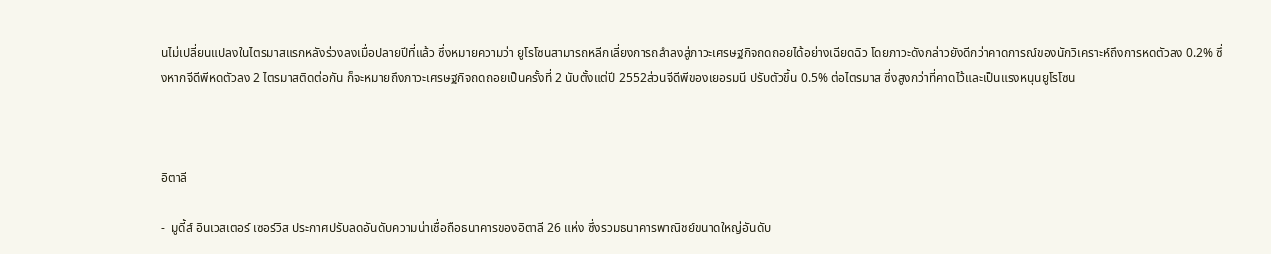นไม่เปลี่ยนแปลงในไตรมาสแรกหลังร่วงลงเมื่อปลายปีที่แล้ว ซึ่งหมายความว่า ยูโรโซนสามารถหลีกเลี่ยงการถลำลงสู่ภาวะเศรษฐกิจถดถอยได้อย่างเฉียดฉิว โดยภาวะดังกล่าวยังดีกว่าคาดการณ์ของนักวิเคราะห์ถึงการหดตัวลง 0.2% ซึ่งหากจีดีพีหดตัวลง 2 ไตรมาสติดต่อกัน ก็จะหมายถึงภาวะเศรษฐกิจถดถอยเป็นครั้งที่ 2 นับตั้งแต่ปี 2552ส่วนจีดีพีของเยอรมนี ปรับตัวขึ้น 0.5% ต่อไตรมาส ซึ่งสูงกว่าที่คาดไว้และเป็นแรงหนุนยูโรโซน



อิตาลี

-  มูดี้ส์ อินเวสเตอร์ เซอร์วิส ประกาศปรับลดอันดับความน่าเชื่อถือธนาคารของอิตาลี 26 แห่ง ซึ่งรวมธนาคารพาณิชย์ขนาดใหญ่อันดับ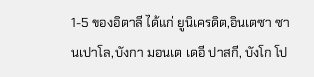1-5 ของอิตาลี ได้แก่ ยูนิเครดิต,อินเตซา ซานเปาโล,บังกา มอนเต เดอี ปาสกี, บังโก โป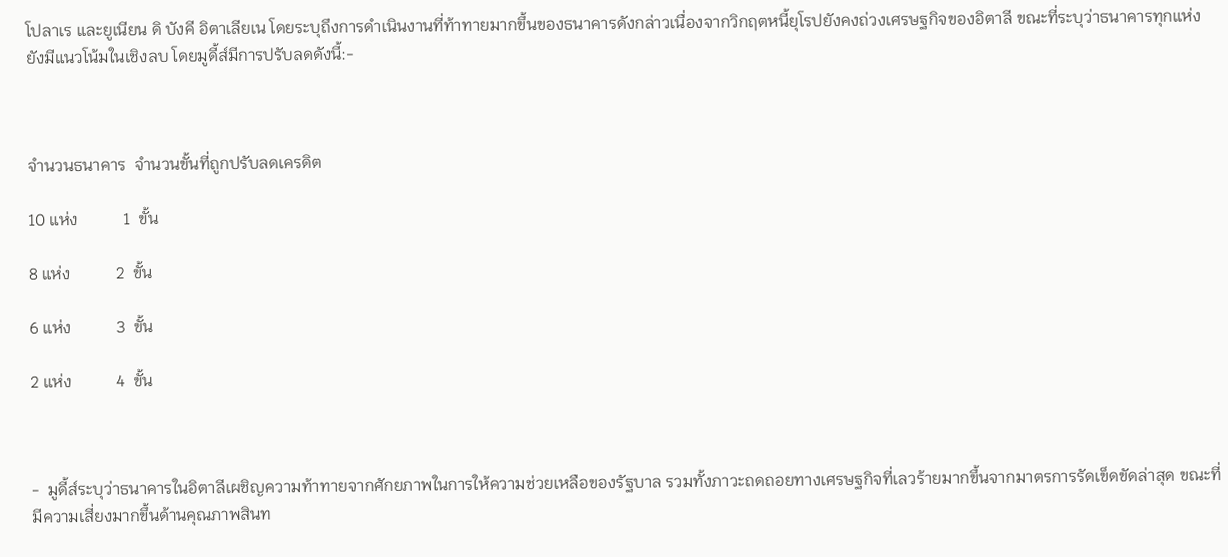โปลาเร และยูเนียน ดิ บังคี อิตาเลียเน โดยระบุถึงการดำเนินงานที่ท้าทายมากขึ้นของธนาคารดังกล่าวเนื่องจากวิกฤตหนี้ยุโรปยังคงถ่วงเศรษฐกิจของอิตาลี ขณะที่ระบุว่าธนาคารทุกแห่งยังมีแนวโน้มในเชิงลบ โดยมูดี้ส์มีการปรับลดดังนี้:-



จำนวนธนาคาร  จำนวนขั้นที่ถูกปรับลดเครดิต

10 แห่ง           1  ขั้น

8 แห่ง           2  ขั้น

6 แห่ง           3  ขั้น

2 แห่ง           4  ขั้น



-  มูดี้ส์ระบุว่าธนาคารในอิตาลีเผชิญความท้าทายจากศักยภาพในการให้ความช่วยเหลือของรัฐบาล รวมทั้งภาวะถดถอยทางเศรษฐกิจที่เลวร้ายมากขึ้นจากมาตรการรัดเข็ดขัดล่าสุด ขณะที่มีความเสี่ยงมากขึ้นด้านคุณภาพสินท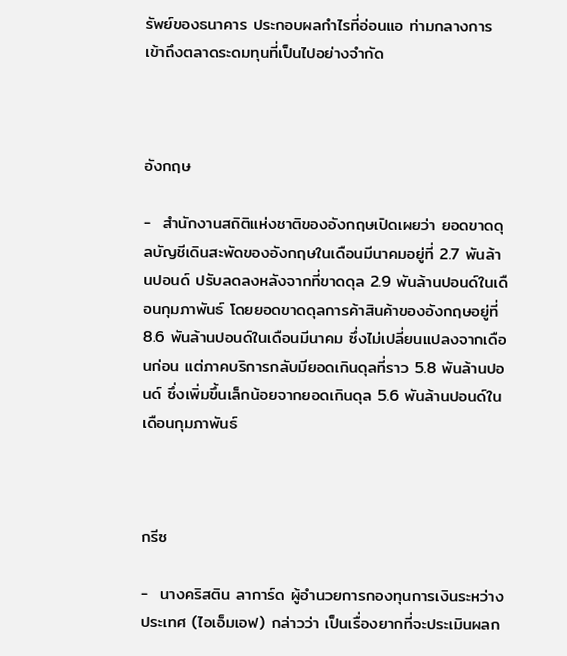รัพย์ของธนาคาร ประกอบผลกำไรที่อ่อนแอ ท่ามกลางการเข้าถึงตลาดระดมทุนที่เป็นไปอย่างจำกัด



อังกฤษ

-  สำนักงานสถิติแห่งชาติของอังกฤษเปิดเผยว่า ยอดขาดดุลบัญชีเดินสะพัดของอังกฤษในเดือนมีนาคมอยู่ที่ 2.7 พันล้านปอนด์ ปรับลดลงหลังจากที่ขาดดุล 2.9 พันล้านปอนด์ในเดือนกุมภาพันธ์ โดยยอดขาดดุลการค้าสินค้าของอังกฤษอยู่ที่ 8.6 พันล้านปอนด์ในเดือนมีนาคม ซึ่งไม่เปลี่ยนแปลงจากเดือนก่อน แต่ภาคบริการกลับมียอดเกินดุลที่ราว 5.8 พันล้านปอนด์ ซึ่งเพิ่มขึ้นเล็กน้อยจากยอดเกินดุล 5.6 พันล้านปอนด์ในเดือนกุมภาพันธ์



กรีซ

-  นางคริสติน ลาการ์ด ผู้อำนวยการกองทุนการเงินระหว่างประเทศ (ไอเอ็มเอฟ) กล่าวว่า เป็นเรื่องยากที่จะประเมินผลก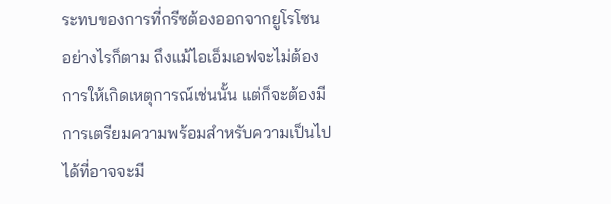ระทบของการที่กรีซต้องออกจากยูโรโซน อย่างไรก็ตาม ถึงแม้ไอเอ็มเอฟจะไม่ต้องการให้เกิดเหตุการณ์เช่นนั้น แต่ก็จะต้องมีการเตรียมความพร้อมสำหรับความเป็นไปได้ที่อาจจะมี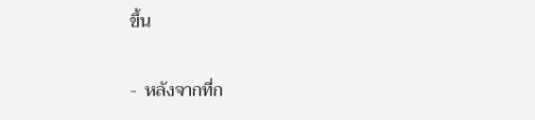ขึ้น

-  หลังจากที่ก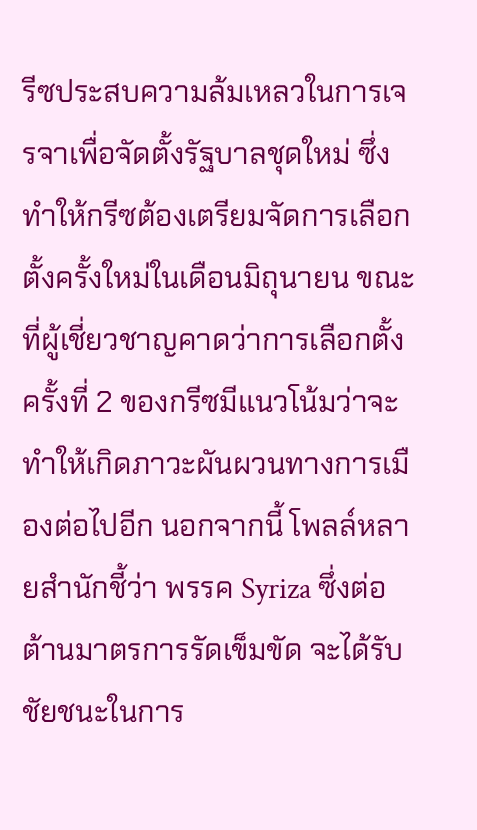รีซประสบความล้มเหลวในการเจรจาเพื่อจัดตั้งรัฐบาลชุดใหม่ ซึ่งทำให้กรีซต้องเตรียมจัดการเลือกตั้งครั้งใหม่ในเดือนมิถุนายน ขณะที่ผู้เชี่ยวชาญคาดว่าการเลือกตั้งครั้งที่ 2 ของกรีซมีแนวโน้มว่าจะทำให้เกิดภาวะผันผวนทางการเมืองต่อไปอีก นอกจากนี้ โพลล์หลายสำนักชี้ว่า พรรค Syriza ซึ่งต่อต้านมาตรการรัดเข็มขัด จะได้รับชัยชนะในการ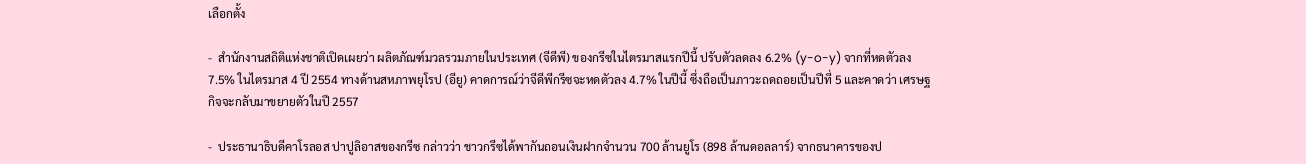เลือกตั้ง

-  สำนักงานสถิติแห่งชาติเปิดเผยว่า ผลิตภัณฑ์มวลรวมภายในประเทศ (จีดีพี) ของกรีซในไตรมาสแรกปีนี้ ปรับตัวลดลง 6.2% (y-o-y) จากที่หดตัวลง 7.5% ในไตรมาส 4 ปี 2554 ทางด้านสหภาพยุโรป (อียู) คาดการณ์ว่าจีดีพีกรีซจะหดตัวลง 4.7% ในปีนี้ ซึ่งถือเป็นภาวะถดถอยเป็นปีที่ 5 และคาดว่า เศรษฐกิจจะกลับมาขยายตัวในปี 2557

-  ประธานาธิบดีคาโรลอส ปาปูลิอาสของกรีซ กล่าวว่า ชาวกรีซได้พากันถอนเงินฝากจำนวน 700 ล้านยูโร (898 ล้านดอลลาร์) จากธนาคารของป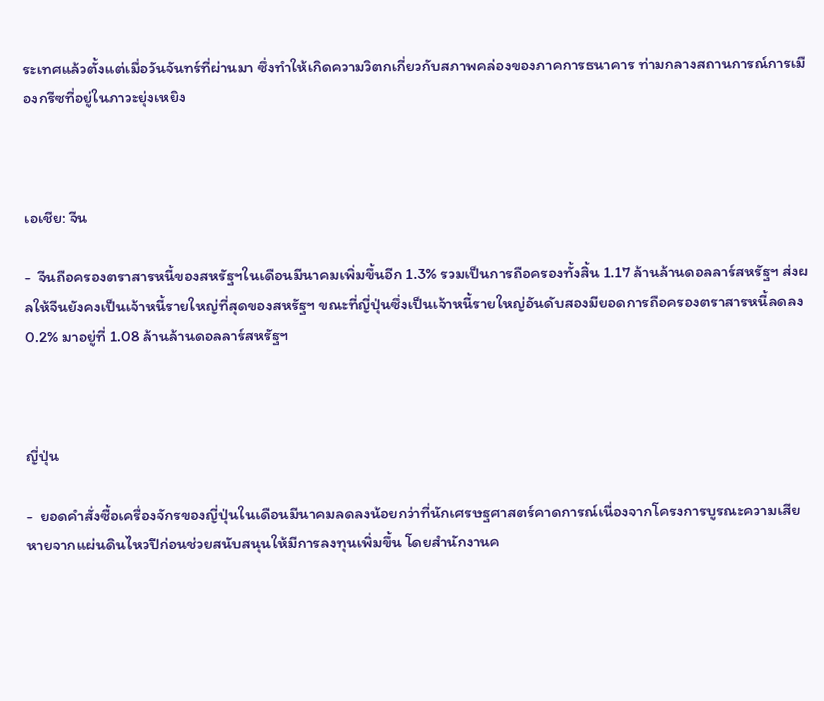ระเทศแล้วตั้งแต่เมื่อวันจันทร์ที่ผ่านมา ซึ่งทำให้เกิดความวิตกเกี่ยวกับสภาพคล่องของภาคการธนาคาร ท่ามกลางสถานการณ์การเมืองกรีซที่อยู่ในภาวะยุ่งเหยิง



เอเชีย: จีน

-  จีนถือครองตราสารหนี้ของสหรัฐฯในเดือนมีนาคมเพิ่มขึ้นอีก 1.3% รวมเป็นการถือครองทั้งสิ้น 1.17 ล้านล้านดอลลาร์สหรัฐฯ ส่งผลให้จีนยังคงเป็นเจ้าหนี้รายใหญ่ที่สุดของสหรัฐฯ ขณะที่ญี่ปุ่นซึ่งเป็นเจ้าหนี้รายใหญ่อันดับสองมียอดการถือครองตราสารหนี้ลดลง 0.2% มาอยู่ที่ 1.08 ล้านล้านดอลลาร์สหรัฐฯ



ญี่ปุ่น

-  ยอดคำสั่งซื้อเครื่องจักรของญี่ปุ่นในเดือนมีนาคมลดลงน้อยกว่าที่นักเศรษฐศาสตร์คาดการณ์เนื่องจากโครงการบูรณะความเสียหายจากแผ่นดินไหวปีก่อนช่วยสนับสนุนให้มีการลงทุนเพิ่มขึ้น โดยสำนักงานค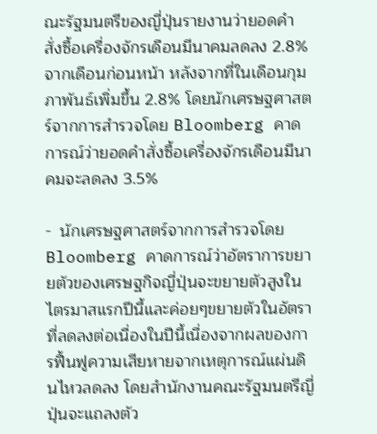ณะรัฐมนตรีของญี่ปุ่นรายงานว่ายอดคำสั่งซื้อเครื่องจักรเดือนมีนาคมลดลง 2.8% จากเดือนก่อนหน้า หลังจากที่ในเดือนกุมภาพันธ์เพิ่มขึ้น 2.8% โดยนักเศรษฐศาสตร์จากการสำรวจโดย Bloomberg คาดการณ์ว่ายอดคำสั่งซื้อเครื่องจักรเดือนมีนาคมจะลดลง 3.5%

-  นักเศรษฐศาสตร์จากการสำรวจโดย Bloomberg คาดการณ์ว่าอัตราการขยายตัวของเศรษฐกิจญี่ปุ่นจะขยายตัวสูงในไตรมาสแรกปีนี้และค่อยๆขยายตัวในอัตราที่ลดลงต่อเนื่องในปีนี้เนื่องจากผลของการฟื้นฟูความเสียหายจากเหตุการณ์แผ่นดินไหวลดลง โดยสำนักงานคณะรัฐมนตรีญี่ปุ่นจะแถลงตัว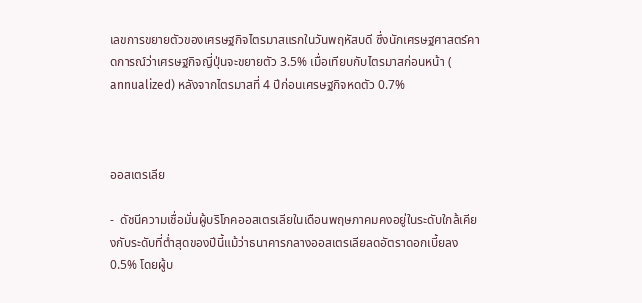เลขการขยายตัวของเศรษฐกิจไตรมาสแรกในวันพฤหัสบดี ซึ่งนักเศรษฐศาสตร์คาดการณ์ว่าเศรษฐกิจญี่ปุ่นจะขยายตัว 3.5% เมื่อเทียบกับไตรมาสก่อนหน้า ( annualized) หลังจากไตรมาสที่ 4 ปีก่อนเศรษฐกิจหดตัว 0.7%



ออสเตรเลีย

-  ดัชนีความเชื่อมั่นผู้บริโภคออสเตรเลียในเดือนพฤษภาคมคงอยู่ในระดับใกล้เคียงกับระดับที่ต่ำสุดของปีนี้แม้ว่าธนาคารกลางออสเตรเลียลดอัตราดอกเบี้ยลง 0.5% โดยผู้บ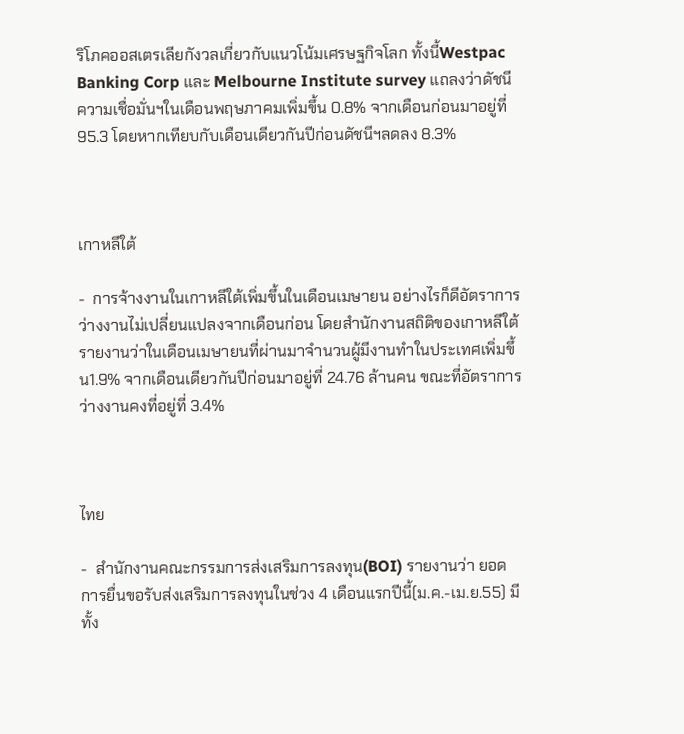ริโภคออสเตรเลียกังวลเกี่ยวกับแนวโน้มเศรษฐกิจโลก ทั้งนี้Westpac Banking Corp และ Melbourne Institute survey แถลงว่าดัชนีความเชื่อมั่นฯในเดือนพฤษภาคมเพิ่มขึ้น 0.8% จากเดือนก่อนมาอยู่ที่ 95.3 โดยหากเทียบกับเดือนเดียวกันปีก่อนดัชนีฯลดลง 8.3%



เกาหลีใต้

-  การจ้างงานในเกาหลีใต้เพิ่มขึ้นในเดือนเมษายน อย่างไรก็ดีอัตราการว่างงานไม่เปลี่ยนแปลงจากเดือนก่อน โดยสำนักงานสถิติของเกาหลีใต้รายงานว่าในเดือนเมษายนที่ผ่านมาจำนวนผู้มีงานทำในประเทศเพิ่มขึ้น1.9% จากเดือนเดียวกันปีก่อนมาอยู่ที่ 24.76 ล้านคน ขณะที่อัตราการว่างงานคงที่อยู่ที่ 3.4%



ไทย

-  สำนักงานคณะกรรมการส่งเสริมการลงทุน(BOI) รายงานว่า ยอดการยื่นขอรับส่งเสริมการลงทุนในช่วง 4 เดือนแรกปีนี้(ม.ค.-เม.ย.55) มีทั้ง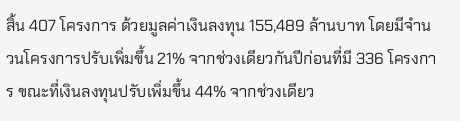สิ้น 407 โครงการ ด้วยมูลค่าเงินลงทุน 155,489 ล้านบาท โดยมีจำนวนโครงการปรับเพิ่มขึ้น 21% จากช่วงเดียวกันปีก่อนที่มี 336 โครงการ ขณะที่เงินลงทุนปรับเพิ่มขึ้น 44% จากช่วงเดียว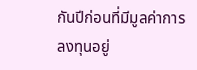กันปีก่อนที่มีมูลค่าการลงทุนอยู่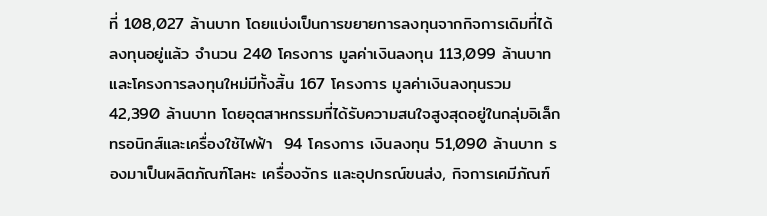ที่ 108,027 ล้านบาท โดยแบ่งเป็นการขยายการลงทุนจากกิจการเดิมที่ได้ลงทุนอยู่แล้ว จำนวน 240 โครงการ มูลค่าเงินลงทุน 113,099 ล้านบาท และโครงการลงทุนใหม่มีทั้งสิ้น 167 โครงการ มูลค่าเงินลงทุนรวม 42,390 ล้านบาท โดยอุตสาหกรรมที่ได้รับความสนใจสูงสุดอยู่ในกลุ่มอิเล็กทรอนิกส์และเครื่องใช้ไฟฟ้า  94 โครงการ เงินลงทุน 51,090 ล้านบาท รองมาเป็นผลิตภัณฑ์โลหะ เครื่องจักร และอุปกรณ์ขนส่ง, กิจการเคมีภัณฑ์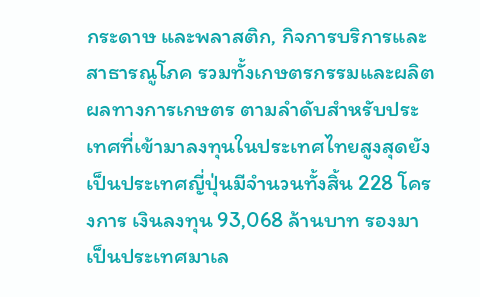กระดาษ และพลาสติก, กิจการบริการและสาธารณูโภค รวมทั้งเกษตรกรรมและผลิตผลทางการเกษตร ตามลำดับสำหรับประเทศที่เข้ามาลงทุนในประเทศไทยสูงสุดยังเป็นประเทศญี่ปุ่นมีจำนวนทั้งสิ้น 228 โครงการ เงินลงทุน 93,068 ล้านบาท รองมาเป็นประเทศมาเล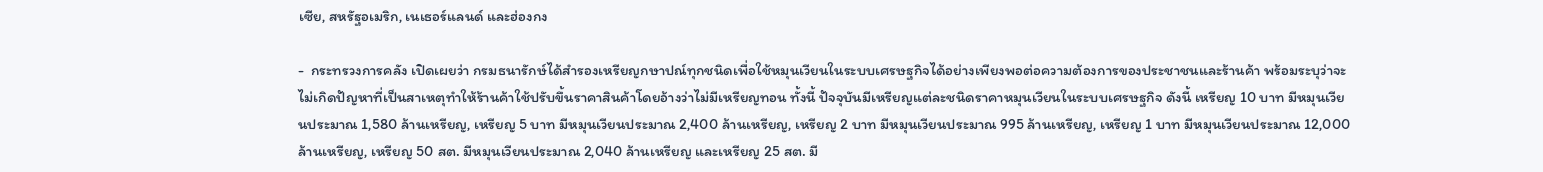เซีย, สหรัฐอเมริก, เนเธอร์แลนด์ และฮ่องกง

-  กระทรวงการคลัง เปิดเผยว่า กรมธนารักษ์ได้สำรองเหรียญกษาปณ์ทุกชนิดเพื่อใช้หมุนเวียนในระบบเศรษฐกิจได้อย่างเพียงพอต่อความต้องการของประชาชนและร้านค้า พร้อมระบุว่าจะไม่เกิดปัญหาที่เป็นสาเหตุทำให้ร้านค้าใช้ปรับขึ้นราคาสินค้าโดยอ้างว่าไม่มีเหรียญทอน ทั้งนี้ ปัจจุบันมีเหรียญแต่ละชนิดราคาหมุนเวียนในระบบเศรษฐกิจ ดังนี้ เหรียญ 10 บาท มีหมุนเวียนประมาณ 1,580 ล้านเหรียญ, เหรียญ 5 บาท มีหมุนเวียนประมาณ 2,400 ล้านเหรียญ, เหรียญ 2 บาท มีหมุนเวียนประมาณ 995 ล้านเหรียญ, เหรียญ 1 บาท มีหมุนเวียนประมาณ 12,000 ล้านเหรียญ, เหรียญ 50 สต. มีหมุนเวียนประมาณ 2,040 ล้านเหรียญ และเหรียญ 25 สต. มี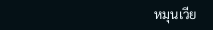หมุนเวีย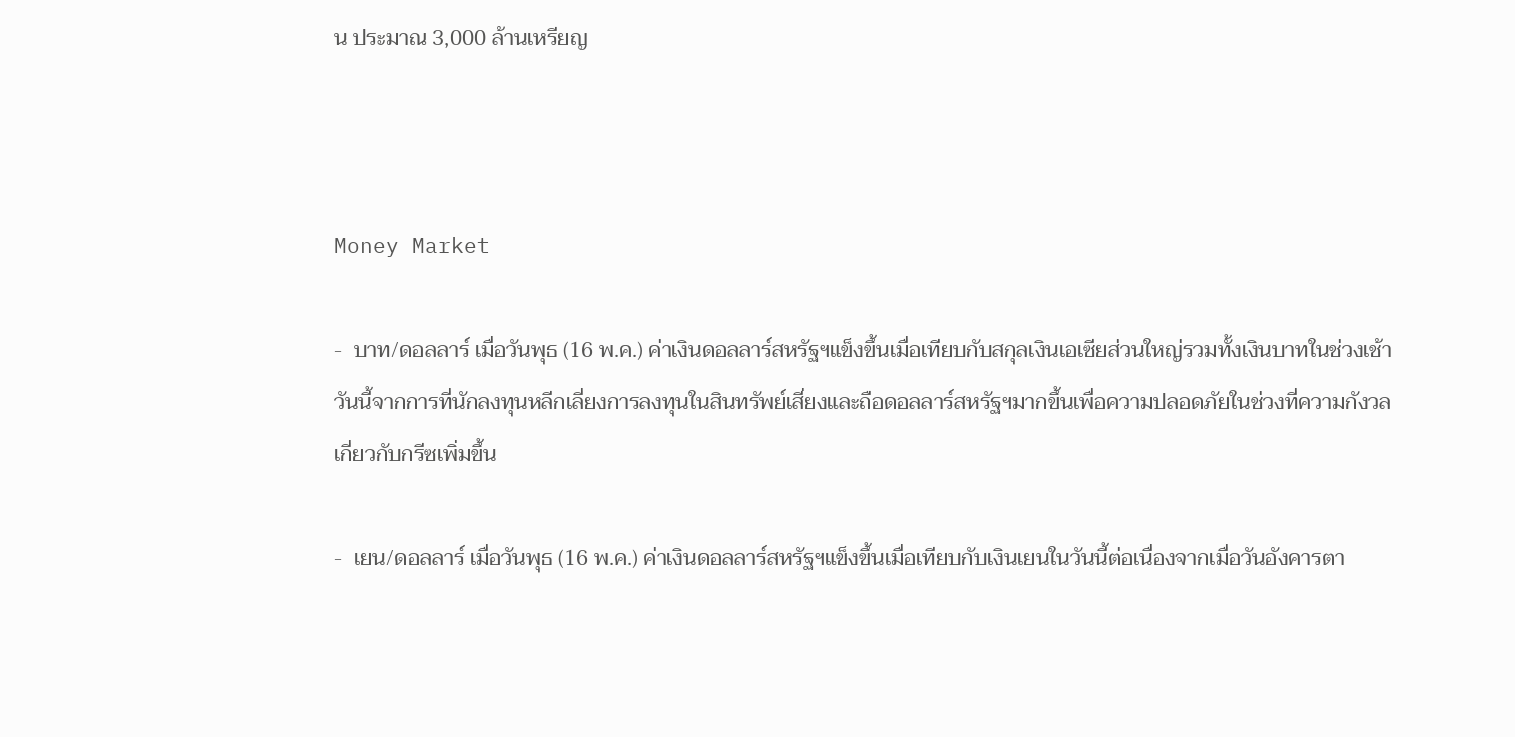น ประมาณ 3,000 ล้านเหรียญ



Money Market

-  บาท/ดอลลาร์ เมื่อวันพุธ (16 พ.ค.) ค่าเงินดอลลาร์สหรัฐฯแข็งขึ้นเมื่อเทียบกับสกุลเงินเอเซียส่วนใหญ่รวมทั้งเงินบาทในช่วงเช้าวันนี้จากการที่นักลงทุนหลีกเลี่ยงการลงทุนในสินทรัพย์เสี่ยงและถือดอลลาร์สหรัฐฯมากขึ้นเพื่อความปลอดภัยในช่วงที่ความกังวลเกี่ยวกับกรีซเพิ่มขึ้น

-  เยน/ดอลลาร์ เมื่อวันพุธ (16 พ.ค.) ค่าเงินดอลลาร์สหรัฐฯแข็งขึ้นเมื่อเทียบกับเงินเยนในวันนี้ต่อเนื่องจากเมื่อวันอังคารตา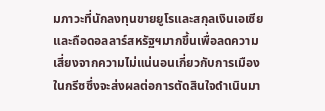มภาวะที่นักลงทุนขายยูโรและสกุลเงินเอเซียและถือดอลลาร์สหรัฐฯมากขึ้นเพื่อลดความเสี่ยงจากความไม่แน่นอนเกี่ยวกับการเมืองในกรีซซึ่งจะส่งผลต่อการตัดสินใจดำเนินมา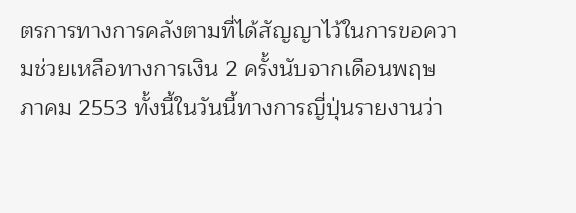ตรการทางการคลังตามที่ได้สัญญาไว้ในการขอความช่วยเหลือทางการเงิน 2 ครั้งนับจากเดือนพฤษภาคม 2553 ทั้งนี้ในวันนี้ทางการญี่ปุ่นรายงานว่า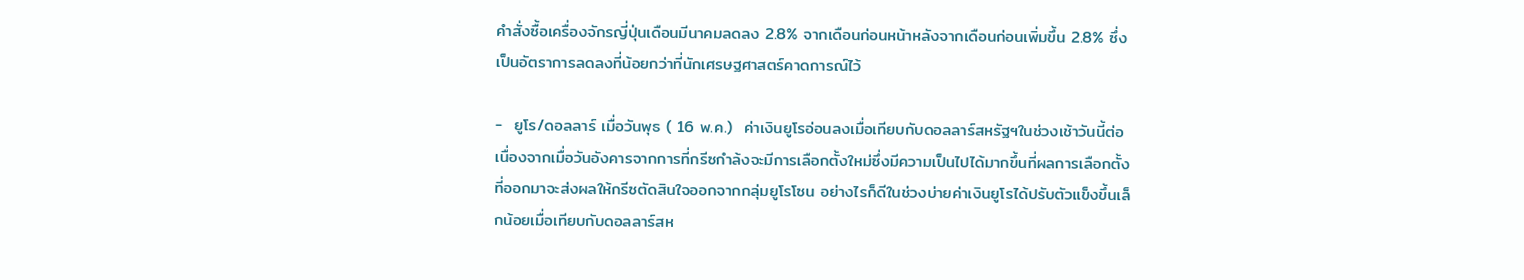คำสั่งซื้อเครื่องจักรญี่ปุ่นเดือนมีนาคมลดลง 2.8% จากเดือนก่อนหน้าหลังจากเดือนก่อนเพิ่มขึ้น 2.8% ซึ่งเป็นอัตราการลดลงที่น้อยกว่าที่นักเศรษฐศาสตร์คาดการณ์ไว้

-  ยูโร/ดอลลาร์ เมื่อวันพุธ ( 16 พ.ค.)  ค่าเงินยูโรอ่อนลงเมื่อเทียบกับดอลลาร์สหรัฐฯในช่วงเช้าวันนี้ต่อเนื่องจากเมื่อวันอังคารจากการที่กรีซกำล้งจะมีการเลือกตั้งใหม่ซึ่งมีความเป็นไปได้มากขึ้นที่ผลการเลือกตั้งที่ออกมาจะส่งผลให้กรีซตัดสินใจออกจากกลุ่มยูโรโซน อย่างไรก็ดีในช่วงบ่ายค่าเงินยูโรได้ปรับตัวแข็งขึ้นเล็กน้อยเมื่อเทียบกับดอลลาร์สห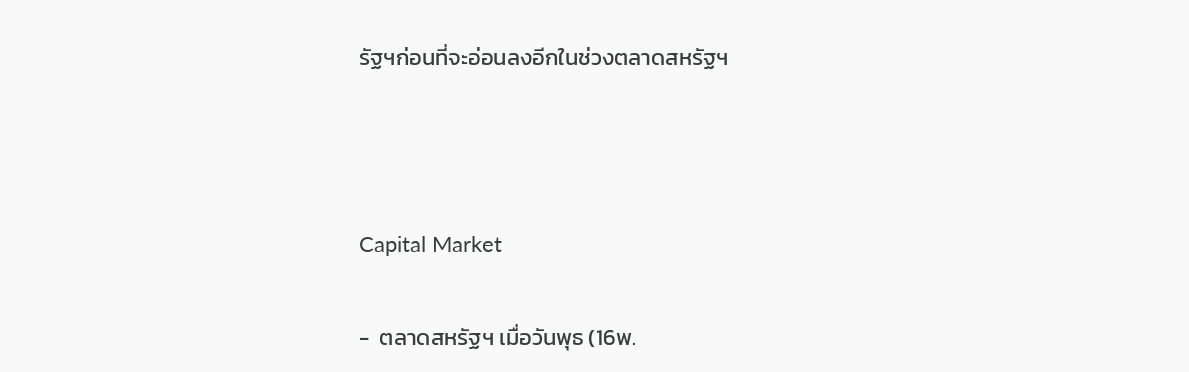รัฐฯก่อนที่จะอ่อนลงอีกในช่วงตลาดสหรัฐฯ



Capital Market

-  ตลาดสหรัฐฯ เมื่อวันพุธ (16พ.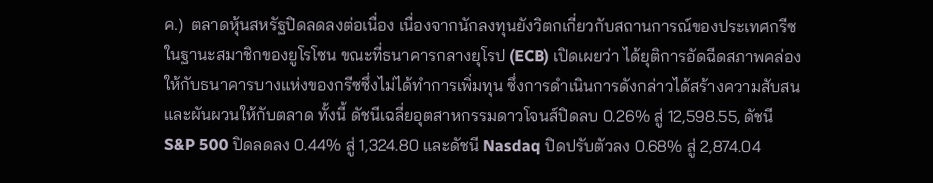ค.)  ตลาดหุ้นสหรัฐปิดลดลงต่อเนื่อง เนื่องจากนักลงทุนยังวิตกเกี่ยวกับสถานการณ์ของประเทศกรีซในฐานะสมาชิกของยูโรโซน ขณะที่ธนาคารกลางยุโรป (ECB) เปิดเผยว่า ได้ยุติการอัดฉีดสภาพคล่องให้กับธนาคารบางแห่งของกรีซซึ่งไม่ได้ทำการเพิ่มทุน ซึ่งการดำเนินการดังกล่าวได้สร้างความสับสนและผันผวนให้กับตลาด ทั้งนี้ ดัชนีเฉลี่ยอุตสาหกรรมดาวโจนส์ปิดลบ 0.26% สู่ 12,598.55, ดัชนี S&P 500 ปิดลดลง 0.44% สู่ 1,324.80 และดัชนี Nasdaq ปิดปรับตัวลง 0.68% สู่ 2,874.04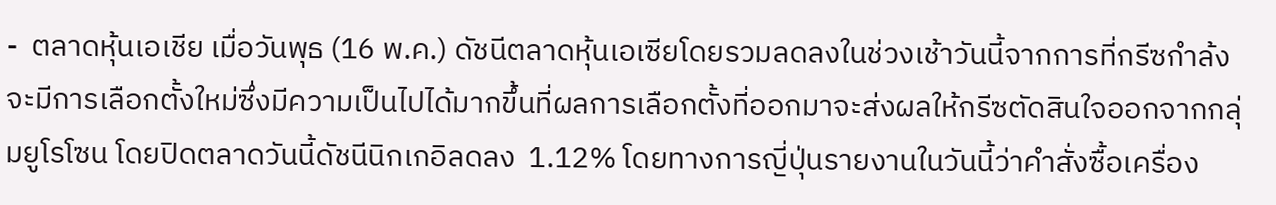-  ตลาดหุ้นเอเชีย เมื่อวันพุธ (16 พ.ค.) ดัชนีตลาดหุ้นเอเซียโดยรวมลดลงในช่วงเช้าวันนี้จากการที่กรีซกำล้งจะมีการเลือกตั้งใหม่ซึ่งมีความเป็นไปได้มากขึ้นที่ผลการเลือกตั้งที่ออกมาจะส่งผลให้กรีซตัดสินใจออกจากกลุ่มยูโรโซน โดยปิดตลาดวันนี้ดัชนีนิกเกอิลดลง  1.12% โดยทางการญี่ปุ่นรายงานในวันนี้ว่าคำสั่งซื้อเครื่อง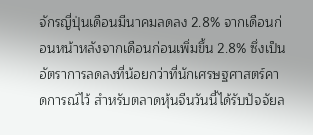จักรญี่ปุ่นเดือนมีนาคมลดลง 2.8% จากเดือนก่อนหน้าหลังจากเดือนก่อนเพิ่มขึ้น 2.8% ซึ่งเป็นอัตราการลดลงที่น้อยกว่าที่นักเศรษฐศาสตร์คาดการณ์ไว้ สำหรับตลาดหุ้นจีนวันนี้ได้รับปัจจัยล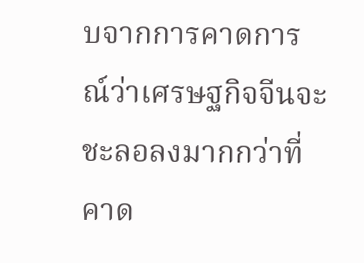บจากการคาดการณ์ว่าเศรษฐกิจจีนจะชะลอลงมากกว่าที่คาด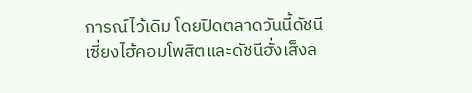การณ์ไว้เดิม โดยปิดตลาดวันนี้ดัชนีเซี่ยงไฮ้คอมโพสิตและดัชนีฮั่งเส็งล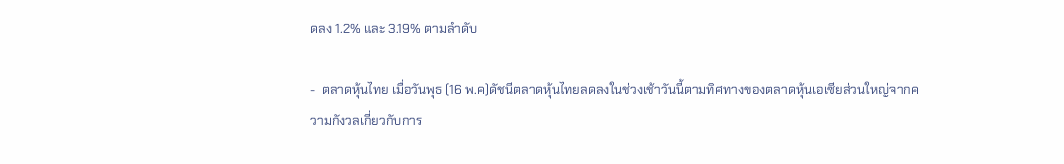ดลง 1.2% และ 3.19% ตามลำดับ

-  ตลาดหุ้นไทย เมื่อวันพุธ (16 พ.ค)ดัชนีตลาดหุ้นไทยลดลงในช่วงเช้าวันนี้ตามทิศทางของตลาดหุ้นเอเซียส่วนใหญ่จากความกังวลเกี่ยวกับการ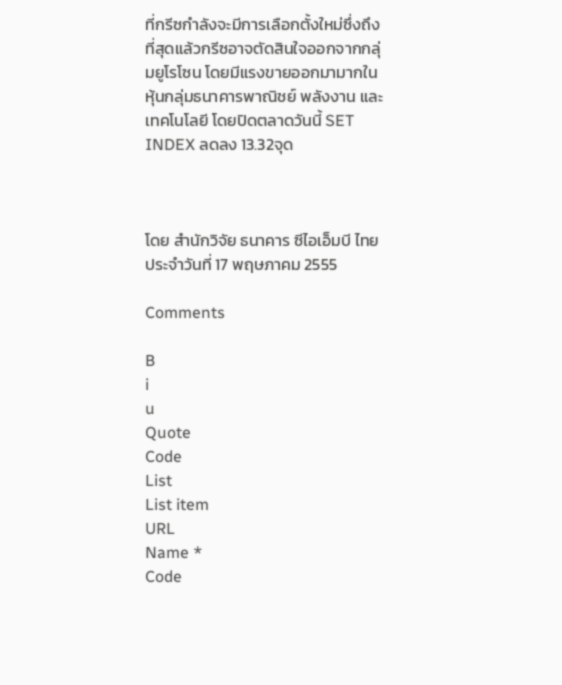ที่กรีซกำลังจะมีการเลือกตั้งใหม่ซึ่งถึงที่สุดแล้วกรีซอาจตัดสินใจออกจากกลุ่มยูโรโซน โดยมีแรงขายออกมามากในหุ้นกลุ่มธนาคารพาณิชย์ พลังงาน และเทคโนโลยี โดยปิดตลาดวันนี้ SET INDEX ลดลง 13.32จุด



โดย สำนักวิจัย ธนาคาร ซีไอเอ็มบี ไทย ประจำวันที่ 17 พฤษภาคม 2555

Comments

B
i
u
Quote
Code
List
List item
URL
Name *
Code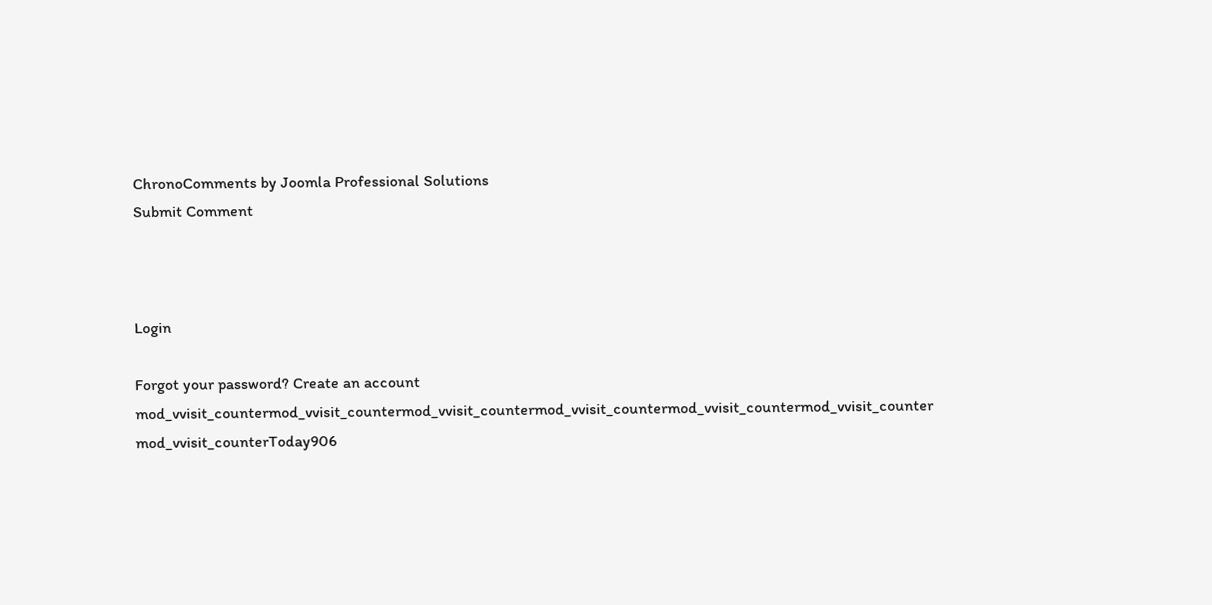ChronoComments by Joomla Professional Solutions
Submit Comment



Login

Forgot your password? Create an account
mod_vvisit_countermod_vvisit_countermod_vvisit_countermod_vvisit_countermod_vvisit_countermod_vvisit_counter
mod_vvisit_counterToday906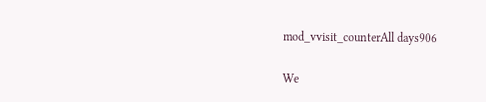mod_vvisit_counterAll days906

We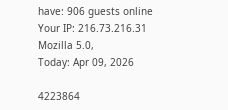have: 906 guests online
Your IP: 216.73.216.31
Mozilla 5.0,
Today: Apr 09, 2026

4223864